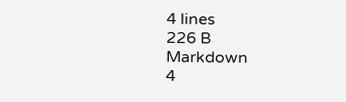4 lines
226 B
Markdown
4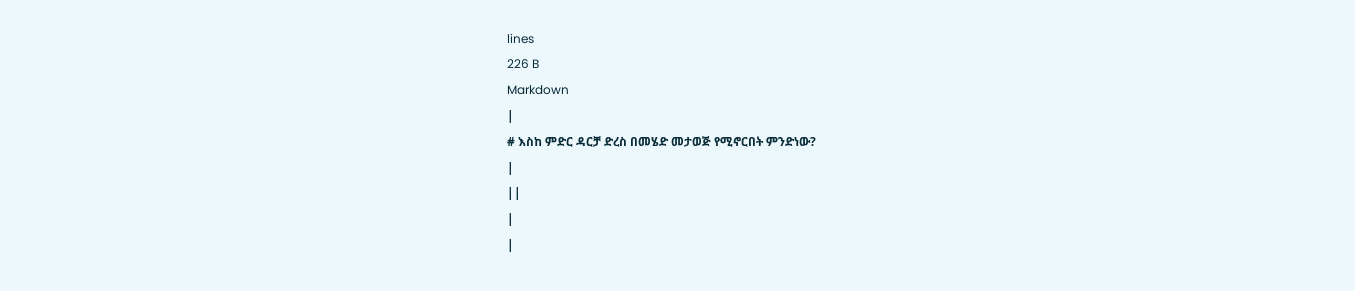lines
226 B
Markdown
|
# እስከ ምድር ዳርቻ ድረስ በመሄድ መታወጅ የሚኖርበት ምንድነው?
|
||
|
|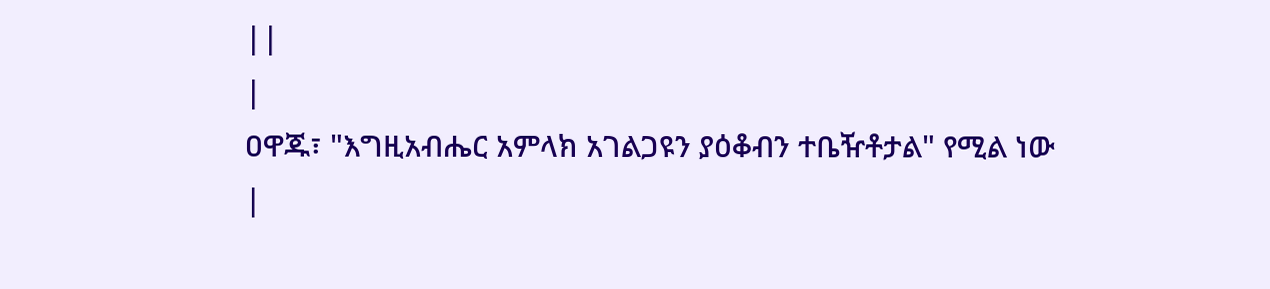||
|
ዐዋጁ፣ "እግዚአብሔር አምላክ አገልጋዩን ያዕቆብን ተቤዥቶታል" የሚል ነው
|